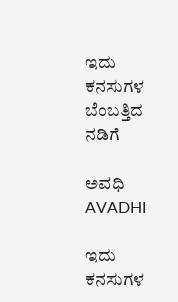ಇದು ಕನಸುಗಳ ಬೆಂಬತ್ತಿದ ನಡಿಗೆ‍

ಅವಧಿ AVADHI

ಇದು ಕನಸುಗಳ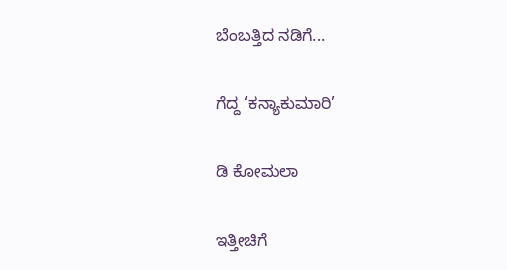ಬೆಂಬತ್ತಿದ ನಡಿಗೆ...

ಗೆದ್ದ ‘ಕನ್ಯಾಕುಮಾರಿ’

ಡಿ ಕೋಮಲಾ

ಇತ್ತೀಚಿಗೆ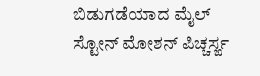ಬಿಡುಗಡೆಯಾದ ಮೈಲ್ ಸ್ಟೋನ್ ಮೋಶನ್ ಪಿಚ್ಚರ್ಸ್ಙ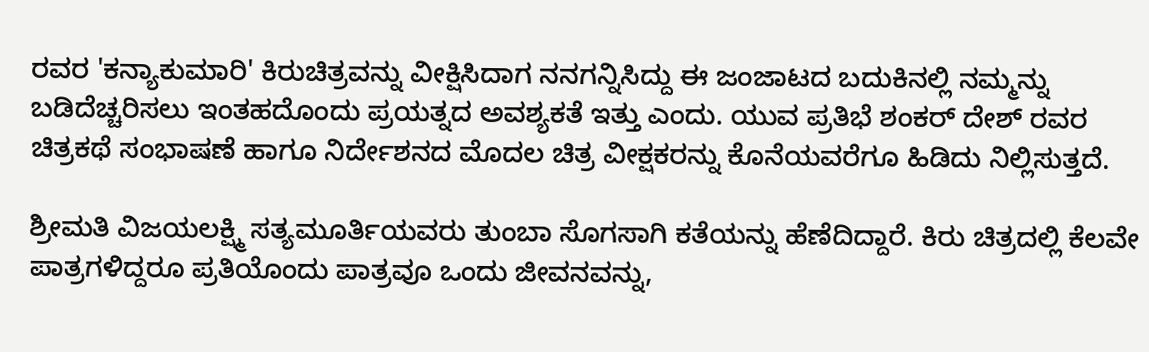ರವರ 'ಕನ್ಯಾಕುಮಾರಿ' ಕಿರುಚಿತ್ರವನ್ನು ವೀಕ್ಷಿಸಿದಾಗ ನನಗನ್ನಿಸಿದ್ದು ಈ ಜಂಜಾಟದ ಬದುಕಿನಲ್ಲಿ ನಮ್ಮನ್ನು ಬಡಿದೆಚ್ಚರಿಸಲು ಇಂತಹದೊಂದು ಪ್ರಯತ್ನದ ಅವಶ್ಯಕತೆ ಇತ್ತು ಎಂದು. ಯುವ ಪ್ರತಿಭೆ ಶಂಕರ್ ದೇಶ್ ರವರ ಚಿತ್ರಕಥೆ ಸಂಭಾಷಣೆ ಹಾಗೂ ನಿರ್ದೇಶನದ ಮೊದಲ ಚಿತ್ರ ವೀಕ್ಷಕರನ್ನು ಕೊನೆಯವರೆಗೂ ಹಿಡಿದು ನಿಲ್ಲಿಸುತ್ತದೆ.

ಶ್ರೀಮತಿ ವಿಜಯಲಕ್ಷ್ಮಿ ಸತ್ಯಮೂರ್ತಿಯವರು ತುಂಬಾ ಸೊಗಸಾಗಿ ಕತೆಯನ್ನು ಹೆಣೆದಿದ್ದಾರೆ. ಕಿರು ಚಿತ್ರದಲ್ಲಿ ಕೆಲವೇ ಪಾತ್ರಗಳಿದ್ದರೂ ಪ್ರತಿಯೊಂದು ಪಾತ್ರವೂ ಒಂದು ಜೀವನವನ್ನು,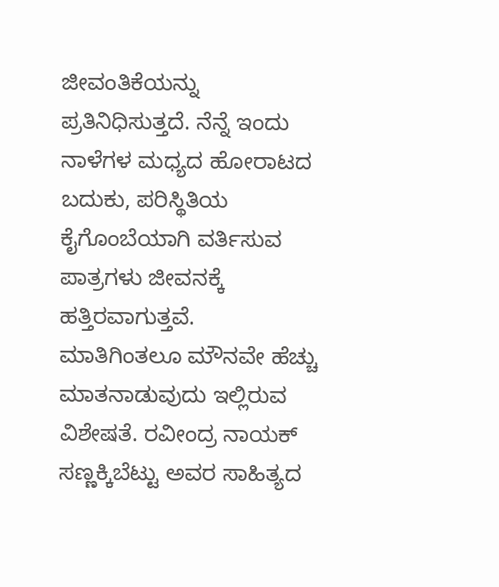ಜೀವಂತಿಕೆಯನ್ನು ಪ್ರತಿನಿಧಿಸುತ್ತದೆ. ನೆನ್ನೆ ಇಂದು ನಾಳೆಗಳ ಮಧ್ಯದ ಹೋರಾಟದ ಬದುಕು, ಪರಿಸ್ಥಿತಿಯ ಕೈಗೊಂಬೆಯಾಗಿ ವರ್ತಿಸುವ ಪಾತ್ರಗಳು ಜೀವನಕ್ಕೆ ಹತ್ತಿರವಾಗುತ್ತವೆ. ಮಾತಿಗಿಂತಲೂ ಮೌನವೇ ಹೆಚ್ಚು ಮಾತನಾಡುವುದು ಇಲ್ಲಿರುವ ವಿಶೇಷತೆ. ರವೀಂದ್ರ ನಾಯಕ್ ಸಣ್ಣಕ್ಕಿಬೆಟ್ಟು ಅವರ ಸಾಹಿತ್ಯದ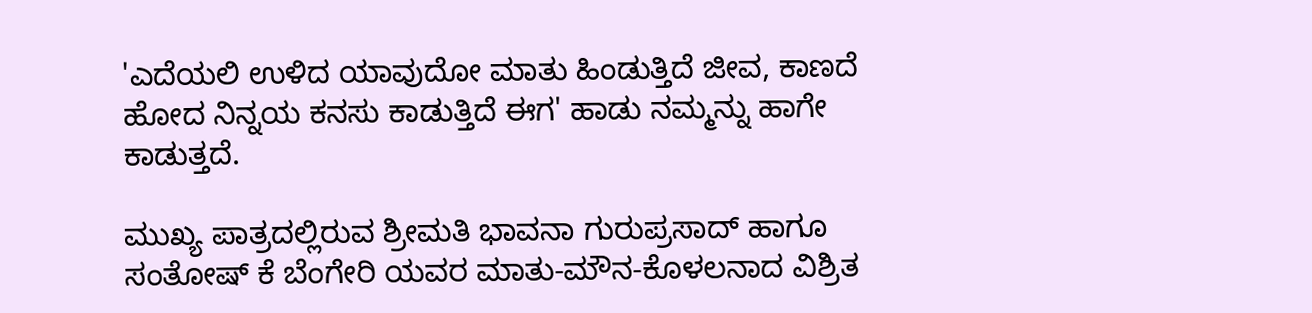'ಎದೆಯಲಿ ಉಳಿದ ಯಾವುದೋ ಮಾತು ಹಿಂಡುತ್ತಿದೆ ಜೀವ, ಕಾಣದೆ ಹೋದ ನಿನ್ನಯ ಕನಸು ಕಾಡುತ್ತಿದೆ ಈಗ' ಹಾಡು ನಮ್ಮನ್ನು ಹಾಗೇ ಕಾಡುತ್ತದೆ.

ಮುಖ್ಯ ಪಾತ್ರದಲ್ಲಿರುವ ಶ್ರೀಮತಿ ಭಾವನಾ ಗುರುಪ್ರಸಾದ್ ಹಾಗೂ ಸಂತೋಷ್ ಕೆ ಬೆಂಗೇರಿ ಯವರ ಮಾತು-ಮೌನ-ಕೊಳಲನಾದ ವಿಶ್ರಿತ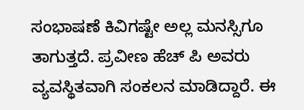ಸಂಭಾಷಣೆ ಕಿವಿಗಷ್ಟೇ ಅಲ್ಲ ಮನಸ್ಸಿಗೂ ತಾಗುತ್ತದೆ. ಪ್ರವೀಣ ಹೆಚ್ ಪಿ ಅವರು ವ್ಯವಸ್ಥಿತವಾಗಿ ಸಂಕಲನ ಮಾಡಿದ್ದಾರೆ. ಈ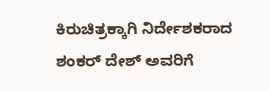ಕಿರುಚಿತ್ರಕ್ಕಾಗಿ ನಿರ್ದೇಶಕರಾದ ಶಂಕರ್ ದೇಶ್ ಅವರಿಗೆ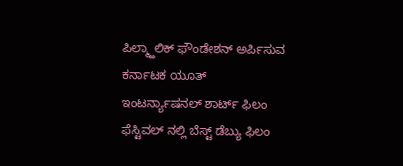ಪಿಲ್ಮ್ಹಾಲಿಕ್ ಫೌಂಡೇಶನ್ ಅರ್ಪಿಸುವ ಕರ್ನಾಟಕ ಯೂತ್ ಇಂಟರ್ನ್ಯಾಷನಲ್ ಶಾರ್ಟ್ ಫಿಲಂ ಫೆಸ್ಟಿವಲ್ ನಲ್ಲಿ ಬೆಸ್ಟ್ ಡೆಬ್ಯು ಫಿಲಂ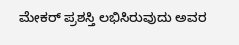ಮೇಕರ್ ಪ್ರಶಸ್ತಿ ಲಭಿಸಿರುವುದು ಅವರ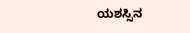ಯಶಸ್ಸಿನ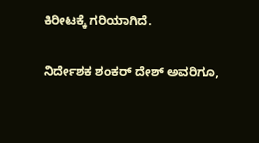ಕಿರೀಟಕ್ಕೆ ಗರಿಯಾಗಿದೆ.

ನಿರ್ದೇಶಕ ಶಂಕರ್ ದೇಶ್ ಅವರಿಗೂ,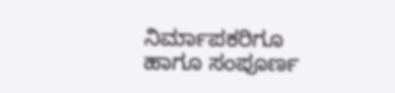ನಿರ್ಮಾಪಕರಿಗೂ ಹಾಗೂ ಸಂಪೂರ್ಣ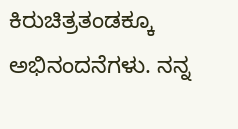ಕಿರುಚಿತ್ರತಂಡಕ್ಕೂ ಅಭಿನಂದನೆಗಳು. ನನ್ನ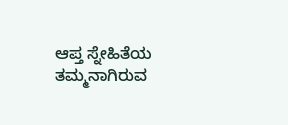ಆಪ್ತ ಸ್ನೇಹಿತೆಯ ತಮ್ಮನಾಗಿರುವ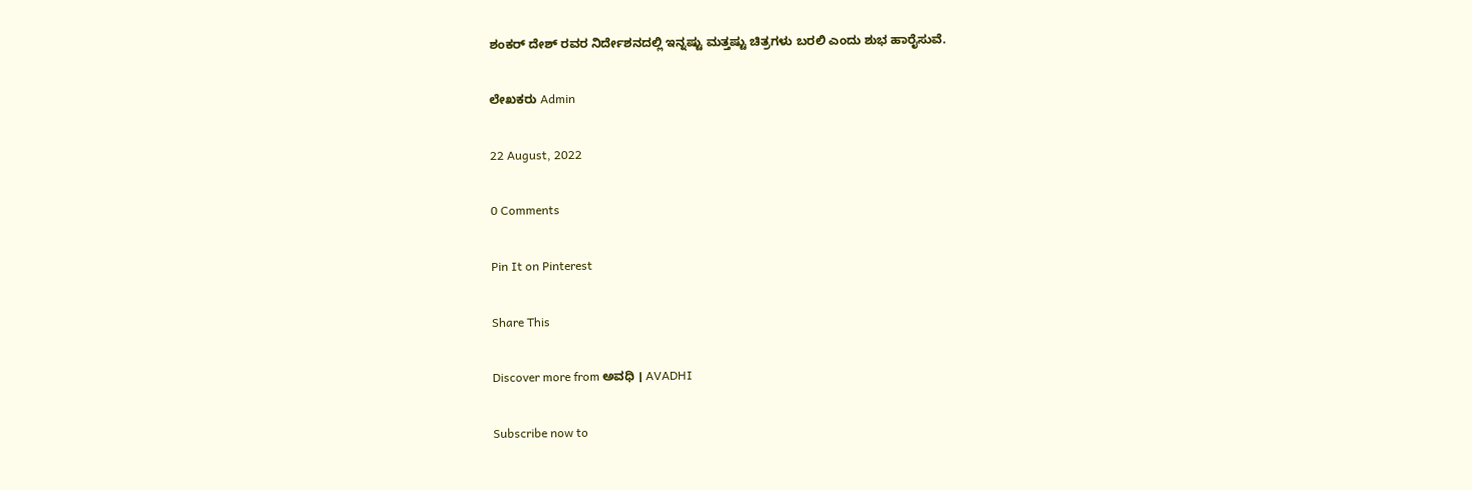ಶಂಕರ್ ದೇಶ್ ರವರ ನಿರ್ದೇಶನದಲ್ಲಿ ಇನ್ನಷ್ಟು ಮತ್ತಷ್ಟು ಚಿತ್ರಗಳು ಬರಲಿ ಎಂದು ಶುಭ ಹಾರೈಸುವೆ.

ಲೇಖಕರು Admin

22 August, 2022

0 Comments

Pin It on Pinterest

Share This

Discover more from ಅವಧಿ । AVADHI

Subscribe now to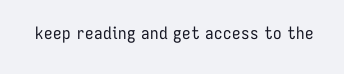keep reading and get access to the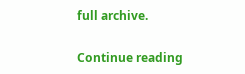full archive.

Continue reading